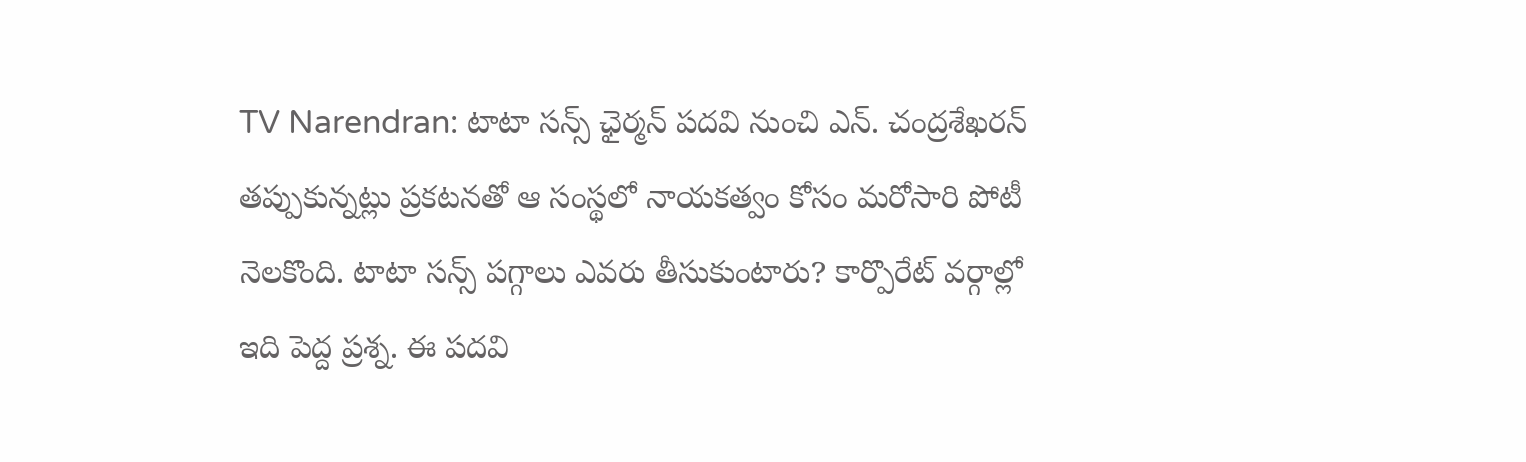TV Narendran: టాటా సన్స్ ఛైర్మన్ పదవి నుంచి ఎన్. చంద్రశేఖరన్ తప్పుకున్నట్లు ప్రకటనతో ఆ సంస్థలో నాయకత్వం కోసం మరోసారి పోటీ నెలకొంది. టాటా సన్స్ పగ్గాలు ఎవరు తీసుకుంటారు? కార్పొరేట్ వర్గాల్లో ఇది పెద్ద ప్రశ్న. ఈ పదవి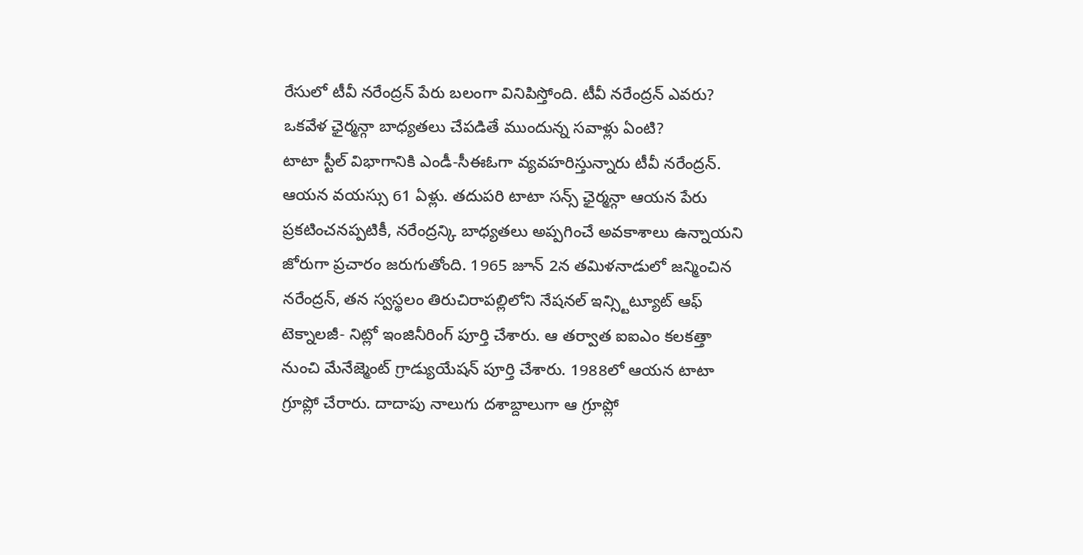రేసులో టీవీ నరేంద్రన్ పేరు బలంగా వినిపిస్తోంది. టీవీ నరేంద్రన్ ఎవరు? ఒకవేళ ఛైర్మన్గా బాధ్యతలు చేపడితే ముందున్న సవాళ్లు ఏంటి?
టాటా స్టీల్ విభాగానికి ఎండీ-సీఈఓగా వ్యవహరిస్తున్నారు టీవీ నరేంద్రన్. ఆయన వయస్సు 61 ఏళ్లు. తదుపరి టాటా సన్స్ ఛైర్మన్గా ఆయన పేరు ప్రకటించనప్పటికీ, నరేంద్రన్కి బాధ్యతలు అప్పగించే అవకాశాలు ఉన్నాయని జోరుగా ప్రచారం జరుగుతోంది. 1965 జూన్ 2న తమిళనాడులో జన్మించిన నరేంద్రన్, తన స్వస్థలం తిరుచిరాపల్లిలోని నేషనల్ ఇన్స్టిట్యూట్ ఆఫ్ టెక్నాలజీ- నిట్లో ఇంజినీరింగ్ పూర్తి చేశారు. ఆ తర్వాత ఐఐఎం కలకత్తా నుంచి మేనేజ్మెంట్ గ్రాడ్యుయేషన్ పూర్తి చేశారు. 1988లో ఆయన టాటా గ్రూప్లో చేరారు. దాదాపు నాలుగు దశాబ్దాలుగా ఆ గ్రూప్లో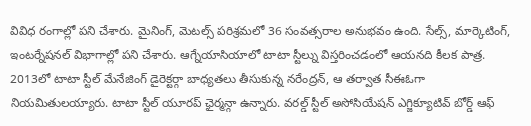వివిధ రంగాల్లో పని చేశారు. మైనింగ్, మెటల్స్ పరిశ్రమలో 36 సంవత్సరాల అనుభవం ఉంది. సేల్స్, మార్కెటింగ్, ఇంటర్నేషనల్ విభాగాల్లో పని చేశారు. ఆగ్నేయాసియాలో టాటా స్టీల్ను విస్తరించడంలో ఆయనది కీలక పాత్ర.
2013లో టాటా స్టీల్ మేనేజింగ్ డైరెక్టర్గా బాధ్యతలు తీసుకున్న నరేంద్రన్, ఆ తర్వాత సీఈఓగా నియమితులయ్యారు. టాటా స్టీల్ యూరప్ ఛైర్మన్గా ఉన్నారు. వరల్డ్ స్టీల్ అసోసియేషన్ ఎగ్జిక్యూటివ్ బోర్డ్ ఆఫ్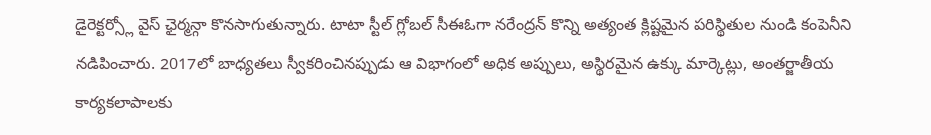డైరెక్టర్స్లో వైస్ ఛైర్మన్గా కొనసాగుతున్నారు. టాటా స్టీల్ గ్లోబల్ సీఈఓగా నరేంద్రన్ కొన్ని అత్యంత క్లిష్టమైన పరిస్థితుల నుండి కంపెనీని నడిపించారు. 2017లో బాధ్యతలు స్వీకరించినప్పుడు ఆ విభాగంలో అధిక అప్పులు, అస్థిరమైన ఉక్కు మార్కెట్లు, అంతర్జాతీయ కార్యకలాపాలకు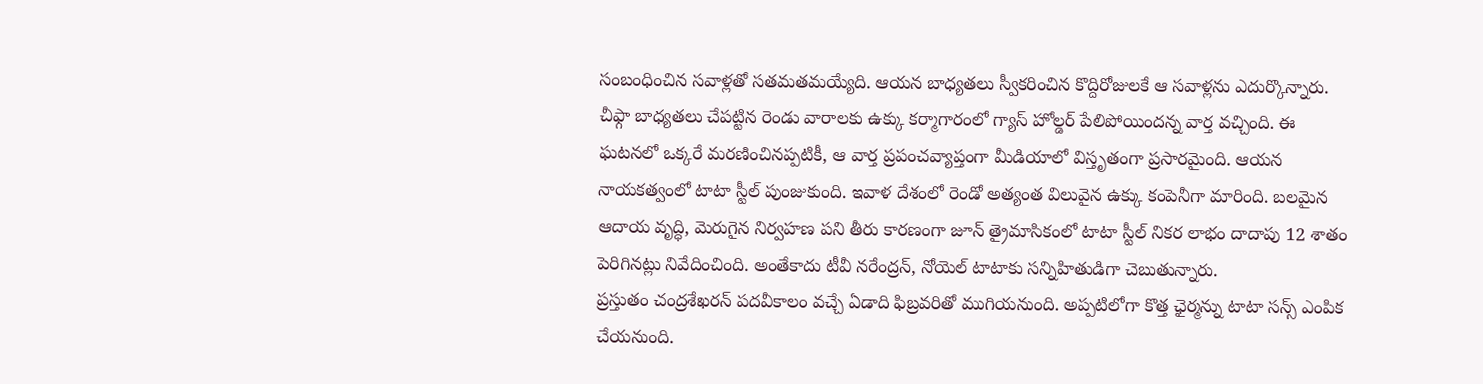సంబంధించిన సవాళ్లతో సతమతమయ్యేది. ఆయన బాధ్యతలు స్వీకరించిన కొద్దిరోజులకే ఆ సవాళ్లను ఎదుర్కొన్నారు.
చీఫ్గా బాధ్యతలు చేపట్టిన రెండు వారాలకు ఉక్కు కర్మాగారంలో గ్యాస్ హోల్డర్ పేలిపోయిందన్న వార్త వచ్చింది. ఈ ఘటనలో ఒక్కరే మరణించినప్పటికీ, ఆ వార్త ప్రపంచవ్యాప్తంగా మీడియాలో విస్తృతంగా ప్రసారమైంది. ఆయన నాయకత్వంలో టాటా స్టీల్ పుంజుకుంది. ఇవాళ దేశంలో రెండో అత్యంత విలువైన ఉక్కు కంపెనీగా మారింది. బలమైన ఆదాయ వృద్ధి, మెరుగైన నిర్వహణ పని తీరు కారణంగా జూన్ త్రైమాసికంలో టాటా స్టీల్ నికర లాభం దాదాపు 12 శాతం పెరిగినట్లు నివేదించింది. అంతేకాదు టీవీ నరేంద్రన్, నోయెల్ టాటాకు సన్నిహితుడిగా చెబుతున్నారు.
ప్రస్తుతం చంద్రశేఖరన్ పదవీకాలం వచ్చే ఏడాది ఫిబ్రవరితో ముగియనుంది. అప్పటిలోగా కొత్త ఛైర్మన్ను టాటా సన్స్ ఎంపిక చేయనుంది.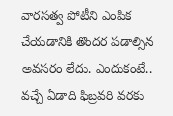వారసత్వ పోటీని ఎంపిక చేయడానికి తొందర పడాల్సిన అవసరం లేదు. ఎందుకంటే.. వచ్చే ఏడాది ఫిబ్రవరి వరకు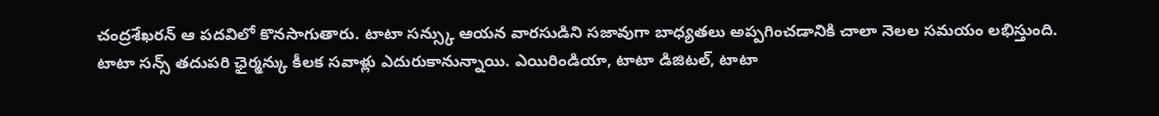చంద్రశేఖరన్ ఆ పదవిలో కొనసాగుతారు. టాటా సన్స్కు ఆయన వారసుడిని సజావుగా బాధ్యతలు అప్పగించడానికి చాలా నెలల సమయం లభిస్తుంది. టాటా సన్స్ తదుపరి ఛైర్మన్కు కీలక సవాళ్లు ఎదురుకానున్నాయి. ఎయిరిండియా, టాటా డిజిటల్, టాటా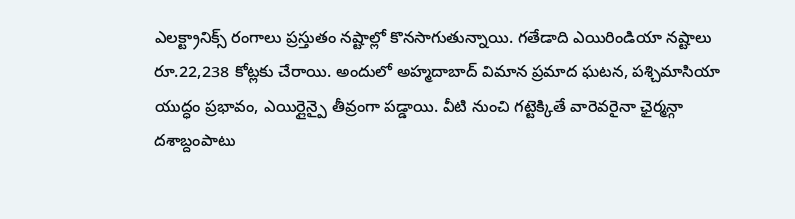ఎలక్ట్రానిక్స్ రంగాలు ప్రస్తుతం నష్టాల్లో కొనసాగుతున్నాయి. గతేడాది ఎయిరిండియా నష్టాలు రూ.22,238 కోట్లకు చేరాయి. అందులో అహ్మదాబాద్ విమాన ప్రమాద ఘటన, పశ్చిమాసియా యుద్ధం ప్రభావం, ఎయిర్లైన్పై తీవ్రంగా పడ్డాయి. వీటి నుంచి గట్టెక్కితే వారెవరైనా ఛైర్మన్గా దశాబ్దంపాటు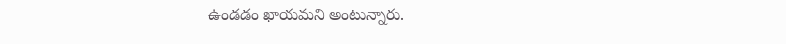ఉండడం ఖాయమని అంటున్నారు.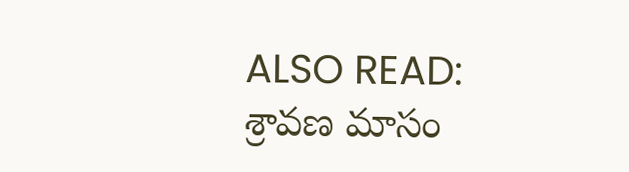ALSO READ: శ్రావణ మాసం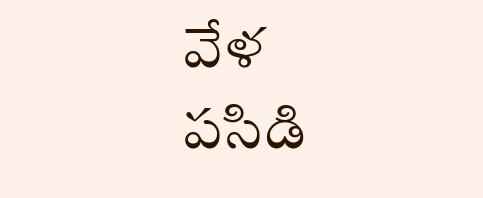వేళ పసిడి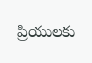ప్రియులకు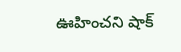ఊహించని షాక్